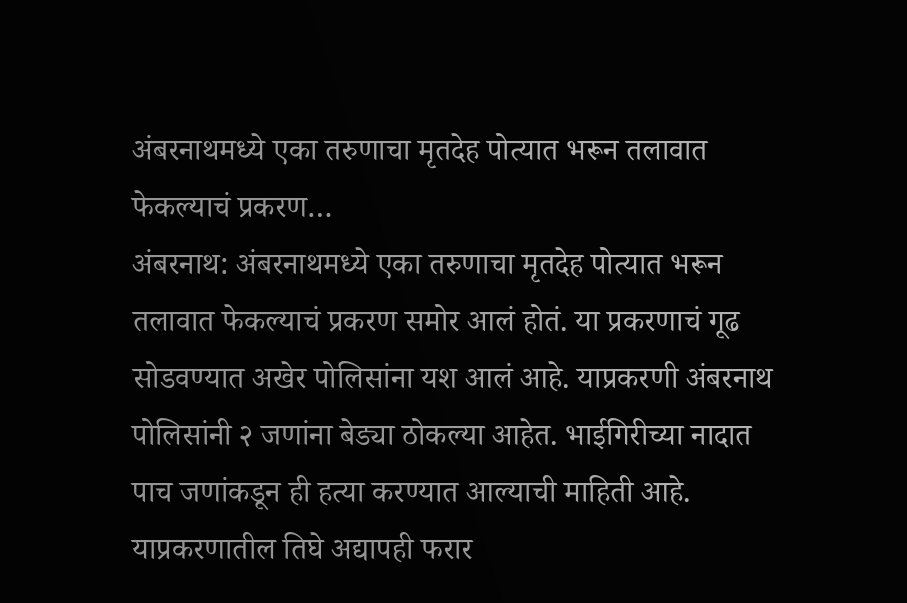अंबरनाथमध्ये एका तरुणाचा मृतदेह पोत्यात भरून तलावात फेकल्याचं प्रकरण…
अंबरनाथ: अंबरनाथमध्ये एका तरुणाचा मृतदेह पोत्यात भरून तलावात फेकल्याचं प्रकरण समोर आलं होतं. या प्रकरणाचं गूढ सोडवण्यात अखेर पोलिसांना यश आलं आहे. याप्रकरणी अंबरनाथ पोलिसांनी २ जणांना बेड्या ठोकल्या आहेत. भाईगिरीच्या नादात पाच जणांकडून ही हत्या करण्यात आल्याची माहिती आहे. याप्रकरणातील तिघे अद्यापही फरार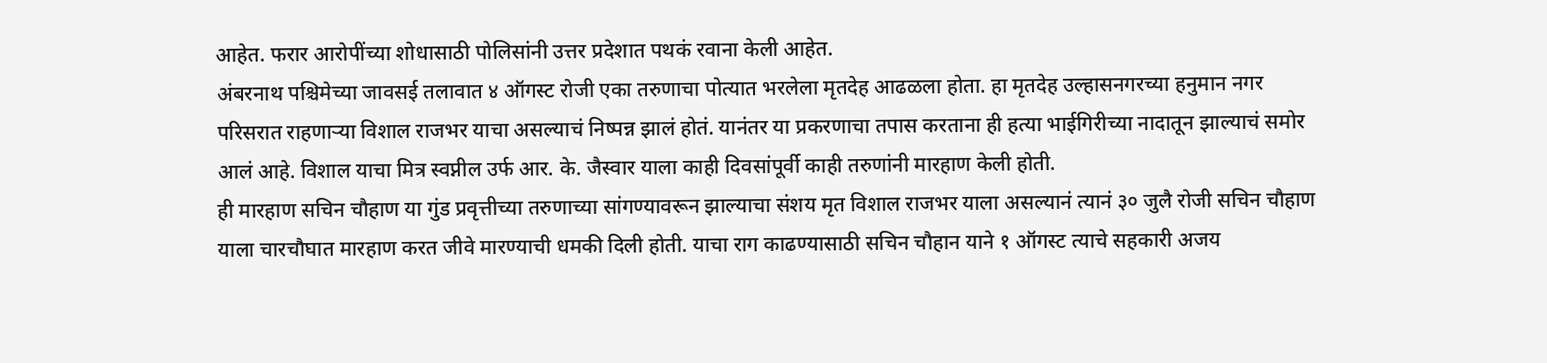आहेत. फरार आरोपींच्या शोधासाठी पोलिसांनी उत्तर प्रदेशात पथकं रवाना केली आहेत.
अंबरनाथ पश्चिमेच्या जावसई तलावात ४ ऑगस्ट रोजी एका तरुणाचा पोत्यात भरलेला मृतदेह आढळला होता. हा मृतदेह उल्हासनगरच्या हनुमान नगर परिसरात राहणाऱ्या विशाल राजभर याचा असल्याचं निष्पन्न झालं होतं. यानंतर या प्रकरणाचा तपास करताना ही हत्या भाईगिरीच्या नादातून झाल्याचं समोर आलं आहे. विशाल याचा मित्र स्वप्नील उर्फ आर. के. जैस्वार याला काही दिवसांपूर्वी काही तरुणांनी मारहाण केली होती.
ही मारहाण सचिन चौहाण या गुंड प्रवृत्तीच्या तरुणाच्या सांगण्यावरून झाल्याचा संशय मृत विशाल राजभर याला असल्यानं त्यानं ३० जुलै रोजी सचिन चौहाण याला चारचौघात मारहाण करत जीवे मारण्याची धमकी दिली होती. याचा राग काढण्यासाठी सचिन चौहान याने १ ऑगस्ट त्याचे सहकारी अजय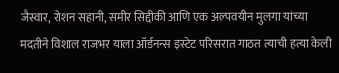जैस्वार, रोशन सहानी, समीर सिद्दीकी आणि एक अल्पवयीन मुलगा यांच्या मदतीने विशाल राजभर याला ऑर्डनन्स इस्टेट परिसरात गाठत त्याची हत्या केली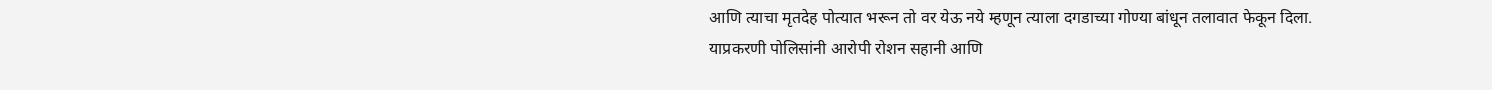आणि त्याचा मृतदेह पोत्यात भरून तो वर येऊ नये म्हणून त्याला दगडाच्या गोण्या बांधून तलावात फेकून दिला.
याप्रकरणी पोलिसांनी आरोपी रोशन सहानी आणि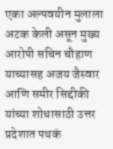एका अल्पवयीन मुलाला अटक केली असून मुख्य आरोपी सचिन चौहाण याच्यासह अजय जैस्वार आणि समीर सिद्दीकी यांच्या शोधासाठी उत्तर प्रदेशात पथकं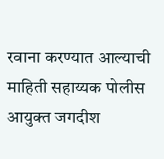रवाना करण्यात आल्याची माहिती सहाय्यक पोलीस आयुक्त जगदीश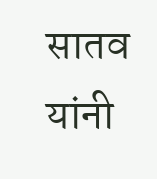सातव यांनी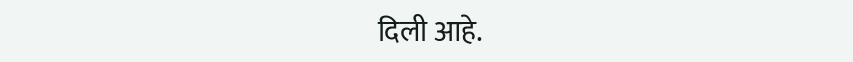दिली आहे.